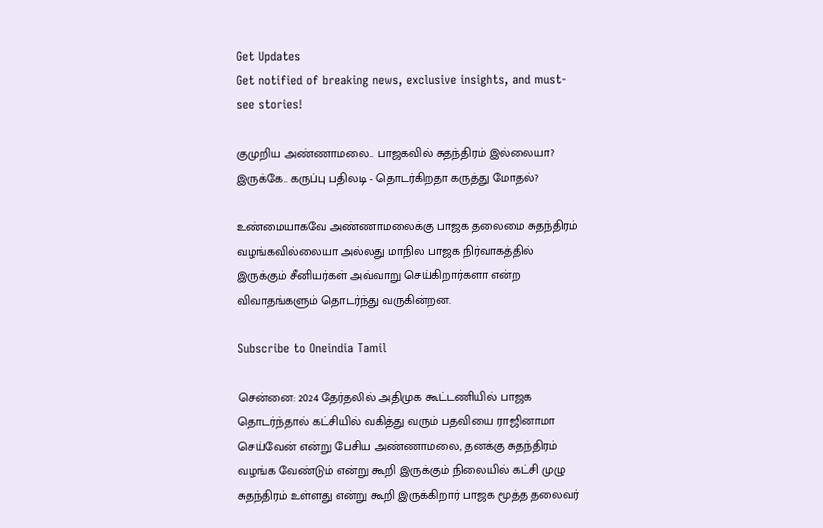Get Updates
Get notified of breaking news, exclusive insights, and must-see stories!

குமுறிய அண்ணாமலை.. பாஜகவில் சுதந்திரம் இல்லையா? இருக்கே.. கருப்பு பதிலடி - தொடர்கிறதா கருத்து மோதல்?

உண்மையாகவே அண்ணாமலைக்கு பாஜக தலைமை சுதந்திரம் வழங்கவில்லையா அல்லது மாநில பாஜக நிர்வாகத்தில் இருக்கும் சீனியர்கள் அவ்வாறு செய்கிறார்களா என்ற விவாதங்களும் தொடர்ந்து வருகின்றன.

Subscribe to Oneindia Tamil

சென்னை: 2024 தேர்தலில் அதிமுக கூட்டணியில் பாஜக தொடர்ந்தால் கட்சியில் வகித்து வரும் பதவியை ராஜினாமா செய்வேன் என்று பேசிய அண்ணாமலை, தனக்கு சுதந்திரம் வழங்க வேண்டும் என்று கூறி இருக்கும் நிலையில் கட்சி முழு சுதந்திரம் உள்ளது என்று கூறி இருக்கிறார் பாஜக மூத்த தலைவர்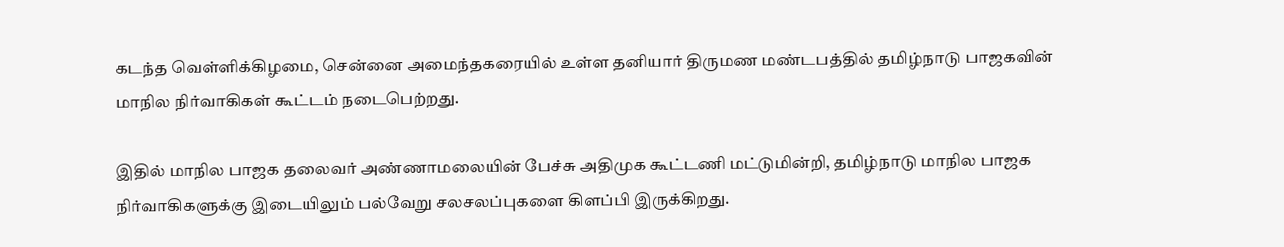கடந்த வெள்ளிக்கிழமை, சென்னை அமைந்தகரையில் உள்ள தனியார் திருமண மண்டபத்தில் தமிழ்நாடு பாஜகவின் மாநில நிர்வாகிகள் கூட்டம் நடைபெற்றது.

இதில் மாநில பாஜக தலைவர் அண்ணாமலையின் பேச்சு அதிமுக கூட்டணி மட்டுமின்றி, தமிழ்நாடு மாநில பாஜக நிர்வாகிகளுக்கு இடையிலும் பல்வேறு சலசலப்புகளை கிளப்பி இருக்கிறது.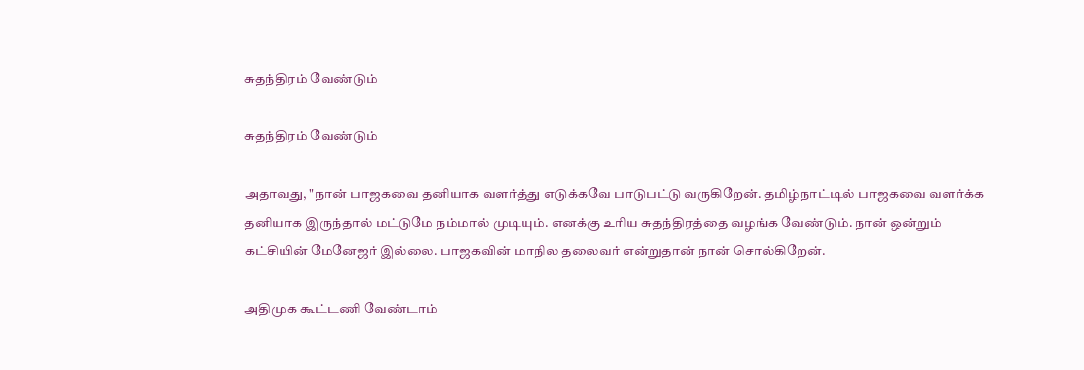சுதந்திரம் வேண்டும்

சுதந்திரம் வேண்டும்

அதாவது, "நான் பாஜகவை தனியாக வளர்த்து எடுக்கவே பாடுபட்டு வருகிறேன். தமிழ்நாட்டில் பாஜகவை வளர்க்க தனியாக இருந்தால் மட்டுமே நம்மால் முடியும். எனக்கு உரிய சுதந்திரத்தை வழங்க வேண்டும். நான் ஒன்றும் கட்சியின் மேனேஜர் இல்லை. பாஜகவின் மாநில தலைவர் என்றுதான் நான் சொல்கிறேன்.

அதிமுக கூட்டணி வேண்டாம்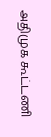அதிமுக கூட்டணி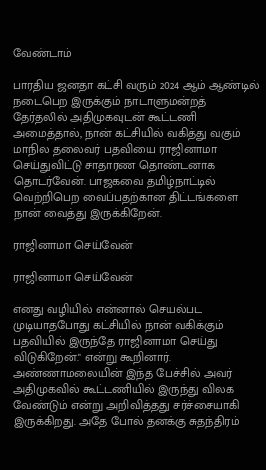வேண்டாம்

பாரதிய ஜனதா கட்சி வரும் 2024 ஆம் ஆண்டில் நடைபெற இருக்கும் நாடாளுமன்றத் தேர்தலில் அதிமுகவுடன் கூட்டணி அமைத்தால், நான் கட்சியில் வகித்து வகும் மாநில தலைவர் பதவியை ராஜினாமா செய்துவிட்டு சாதாரண தொண்டனாக தொடர்வேன். பாஜகவை தமிழ்நாட்டில் வெற்றிபெற வைப்பதற்கான திட்டங்களை நான் வைத்து இருக்கிறேன்.

ராஜினாமா செய்வேன்

ராஜினாமா செய்வேன்

எனது வழியில் என்னால் செயல்பட முடியாதபோது கட்சியில் நான் வகிக்கும் பதவியில் இருந்தே ராஜினாமா செய்து விடுகிறேன்." என்று கூறினார். அண்ணாமலையின் இந்த பேச்சில் அவர் அதிமுகவில் கூட்டணியில் இருந்து விலக வேண்டும் என்று அறிவித்தது சர்ச்சையாகி இருக்கிறது. அதே போல் தனக்கு சுதந்திரம்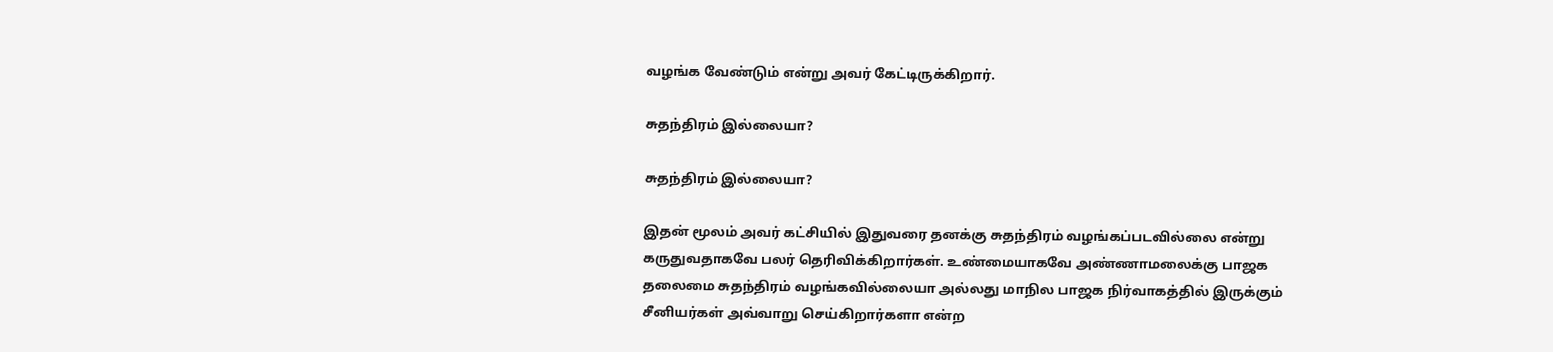வழங்க வேண்டும் என்று அவர் கேட்டிருக்கிறார்.

சுதந்திரம் இல்லையா?

சுதந்திரம் இல்லையா?

இதன் மூலம் அவர் கட்சியில் இதுவரை தனக்கு சுதந்திரம் வழங்கப்படவில்லை என்று கருதுவதாகவே பலர் தெரிவிக்கிறார்கள். உண்மையாகவே அண்ணாமலைக்கு பாஜக தலைமை சுதந்திரம் வழங்கவில்லையா அல்லது மாநில பாஜக நிர்வாகத்தில் இருக்கும் சீனியர்கள் அவ்வாறு செய்கிறார்களா என்ற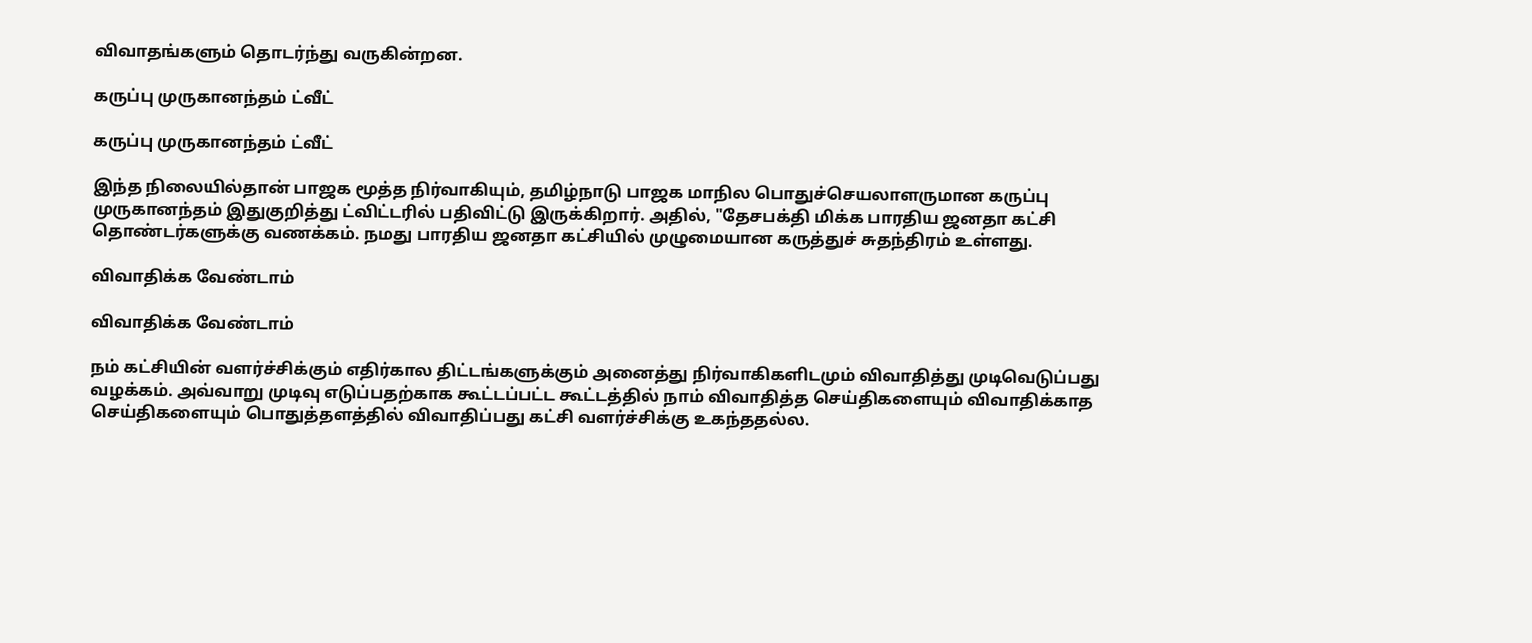விவாதங்களும் தொடர்ந்து வருகின்றன.

கருப்பு முருகானந்தம் ட்வீட்

கருப்பு முருகானந்தம் ட்வீட்

இந்த நிலையில்தான் பாஜக மூத்த நிர்வாகியும், தமிழ்நாடு பாஜக மாநில பொதுச்செயலாளருமான கருப்பு முருகானந்தம் இதுகுறித்து ட்விட்டரில் பதிவிட்டு இருக்கிறார். அதில், "தேசபக்தி மிக்க பாரதிய ஜனதா கட்சி தொண்டர்களுக்கு வணக்கம். நமது பாரதிய ஜனதா கட்சியில் முழுமையான கருத்துச் சுதந்திரம் உள்ளது.

விவாதிக்க வேண்டாம்

விவாதிக்க வேண்டாம்

நம் கட்சியின் வளர்ச்சிக்கும் எதிர்கால திட்டங்களுக்கும் அனைத்து நிர்வாகிகளிடமும் விவாதித்து முடிவெடுப்பது வழக்கம். அவ்வாறு முடிவு எடுப்பதற்காக கூட்டப்பட்ட கூட்டத்தில் நாம் விவாதித்த செய்திகளையும் விவாதிக்காத செய்திகளையும் பொதுத்தளத்தில் விவாதிப்பது கட்சி வளர்ச்சிக்கு உகந்ததல்ல.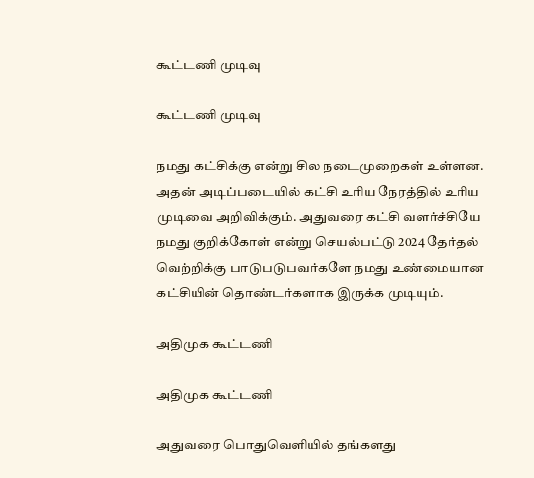கூட்டணி முடிவு

கூட்டணி முடிவு

நமது கட்சிக்கு என்று சில நடைமுறைகள் உள்ளன. அதன் அடிப்படையில் கட்சி உரிய நேரத்தில் உரிய முடிவை அறிவிக்கும். அதுவரை கட்சி வளர்ச்சியே நமது குறிக்கோள் என்று செயல்பட்டு 2024 தேர்தல் வெற்றிக்கு பாடுபடுபவர்களே நமது உண்மையான கட்சியின் தொண்டர்களாக இருக்க முடியும்.

அதிமுக கூட்டணி

அதிமுக கூட்டணி

அதுவரை பொதுவெளியில் தங்களது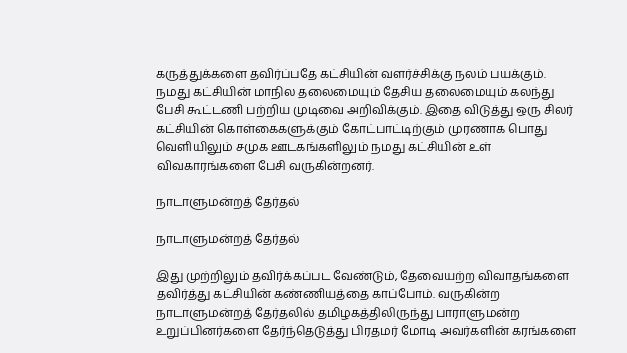கருத்துக்களை தவிர்ப்பதே கட்சியின் வளர்ச்சிக்கு நலம் பயக்கும். நமது கட்சியின் மாநில தலைமையும் தேசிய தலைமையும் கலந்து பேசி கூட்டணி பற்றிய முடிவை அறிவிக்கும். இதை விடுத்து ஒரு சிலர் கட்சியின் கொள்கைகளுக்கும் கோட்பாட்டிற்கும் முரணாக பொது வெளியிலும் சமுக ஊடகங்களிலும் நமது கட்சியின் உள் விவகாரங்களை பேசி வருகின்றனர்.

நாடாளுமன்றத் தேர்தல்

நாடாளுமன்றத் தேர்தல்

இது முற்றிலும் தவிர்க்கப்பட வேண்டும், தேவையற்ற விவாதங்களை தவிர்த்து கட்சியின் கண்ணியத்தை காப்போம். வருகின்ற நாடாளுமன்றத் தேர்தலில் தமிழகத்திலிருந்து பாராளுமன்ற உறுப்பினர்களை தேர்ந்தெடுத்து பிரதமர் மோடி அவர்களின் கரங்களை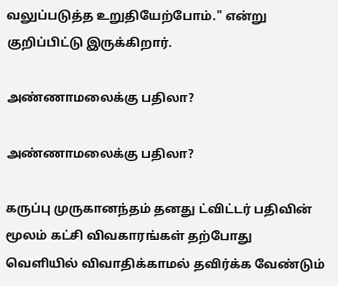வலுப்படுத்த உறுதியேற்போம்." என்று குறிப்பிட்டு இருக்கிறார்.

அண்ணாமலைக்கு பதிலா?

அண்ணாமலைக்கு பதிலா?

கருப்பு முருகானந்தம் தனது ட்விட்டர் பதிவின் மூலம் கட்சி விவகாரங்கள் தற்போது வெளியில் விவாதிக்காமல் தவிர்க்க வேண்டும்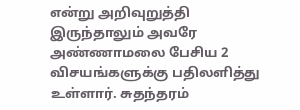என்று அறிவுறுத்தி இருந்தாலும் அவரே அண்ணாமலை பேசிய 2 விசயங்களுக்கு பதிலளித்து உள்ளார். சுதந்தரம்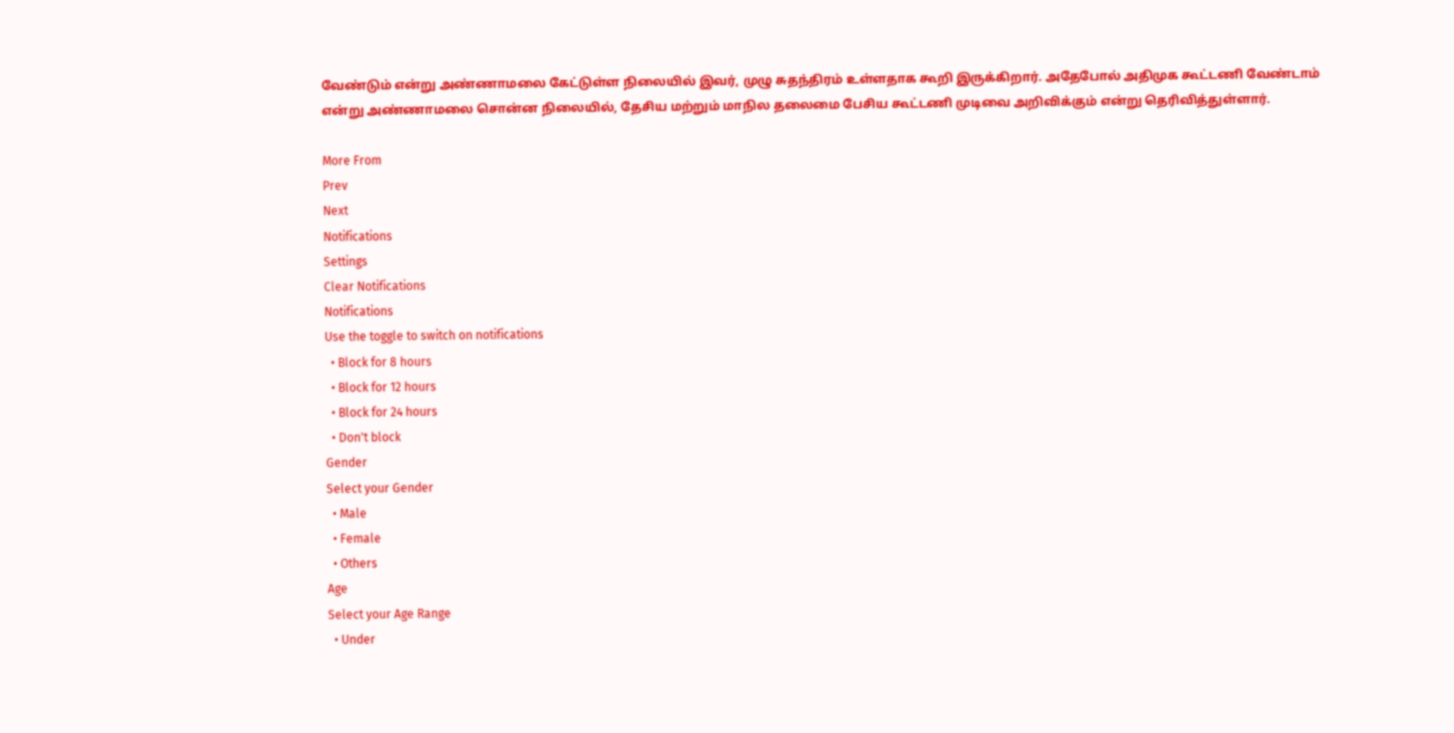வேண்டும் என்று அண்ணாமலை கேட்டுள்ள நிலையில் இவர், முழு சுதந்திரம் உள்ளதாக கூறி இருக்கிறார். அதேபோல் அதிமுக கூட்டணி வேண்டாம் என்று அண்ணாமலை சொன்ன நிலையில், தேசிய மற்றும் மாநில தலைமை பேசிய கூட்டணி முடிவை அறிவிக்கும் என்று தெரிவித்துள்ளார்.

More From
Prev
Next
Notifications
Settings
Clear Notifications
Notifications
Use the toggle to switch on notifications
  • Block for 8 hours
  • Block for 12 hours
  • Block for 24 hours
  • Don't block
Gender
Select your Gender
  • Male
  • Female
  • Others
Age
Select your Age Range
  • Under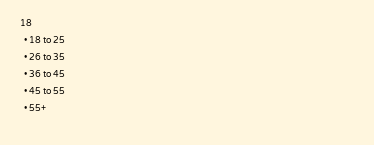18
  • 18 to 25
  • 26 to 35
  • 36 to 45
  • 45 to 55
  • 55+